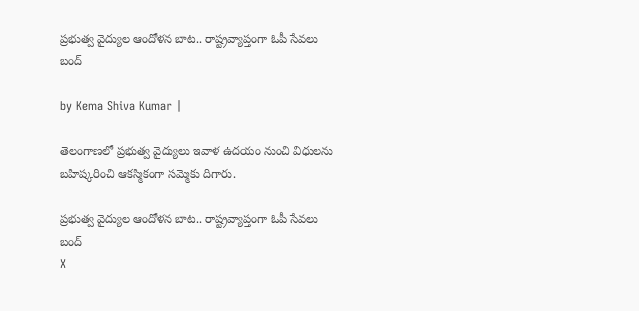ప్రభుత్వ వైద్యుల ఆందోళన బాట.. రాష్ట్రవ్యాప్తంగా ఓపీ సేవలు బంద్

by Kema Shiva Kumar |

తెలంగాణలో ప్రభుత్వ వైద్యులు ఇవాళ ఉదయం నుంచి విధులను బహిష్కరించి ఆకస్మికంగా సమ్మెకు దిగారు.

ప్రభుత్వ వైద్యుల ఆందోళన బాట.. రాష్ట్రవ్యాప్తంగా ఓపీ సేవలు బంద్
X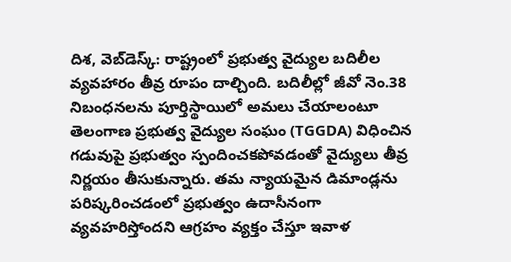దిశ, వెబ్‌డెస్క్: రాష్ట్రంలో ప్రభుత్వ వైద్యుల బదిలీల వ్యవహారం తీవ్ర రూపం దాల్చింది. బదిలీల్లో జీవో నెం.38 నిబంధనలను పూర్తిస్థాయిలో అమలు చేయాలంటూ తెలంగాణ ప్రభుత్వ వైద్యుల సంఘం (TGGDA) విధించిన గడువుపై ప్రభుత్వం స్పందించకపోవడంతో వైద్యులు తీవ్ర నిర్ణయం తీసుకున్నారు. తమ న్యాయమైన డిమాండ్లను పరిష్కరించడంలో ప్రభుత్వం ఉదాసీనంగా వ్యవహరిస్తోందని ఆగ్రహం వ్యక్తం చేస్తూ ఇవాళ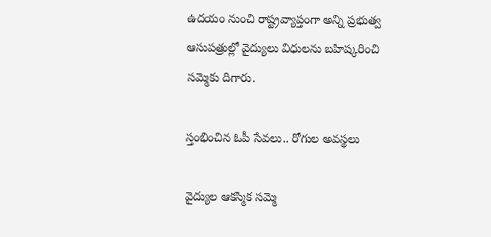ఉదయం నుంచి రాష్ట్రవ్యాప్తంగా అన్ని ప్రభుత్వ ఆసుపత్రుల్లో వైద్యులు విధులను బహిష్కరించి సమ్మెకు దిగారు.

స్తంభించిన ఓపీ సేవలు.. రోగుల అవస్థలు

వైద్యుల ఆకస్మిక సమ్మె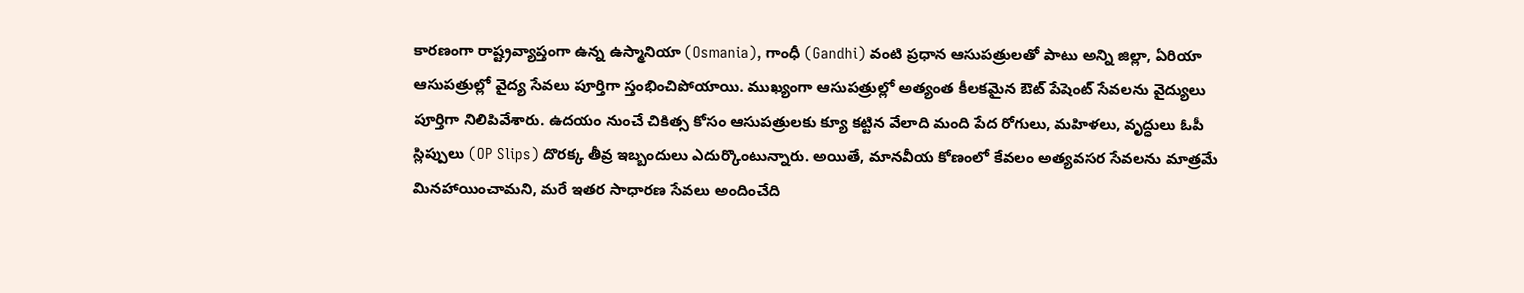కారణంగా రాష్ట్రవ్యాప్తంగా ఉన్న ఉస్మానియా (Osmania), గాంధీ (Gandhi) వంటి ప్రధాన ఆసుపత్రులతో పాటు అన్ని జిల్లా, ఏరియా ఆసుపత్రుల్లో వైద్య సేవలు పూర్తిగా స్తంభించిపోయాయి. ముఖ్యంగా ఆసుపత్రుల్లో అత్యంత కీలకమైన ఔట్ పేషెంట్ సేవలను వైద్యులు పూర్తిగా నిలిపివేశారు. ఉదయం నుంచే చికిత్స కోసం ఆసుపత్రులకు క్యూ కట్టిన వేలాది మంది పేద రోగులు, మహిళలు, వృద్ధులు ఓపీ స్లిప్పులు (OP Slips) దొరక్క తీవ్ర ఇబ్బందులు ఎదుర్కొంటున్నారు. అయితే, మానవీయ కోణంలో కేవలం అత్యవసర సేవలను మాత్రమే మినహాయించామని, మరే ఇతర సాధారణ సేవలు అందించేది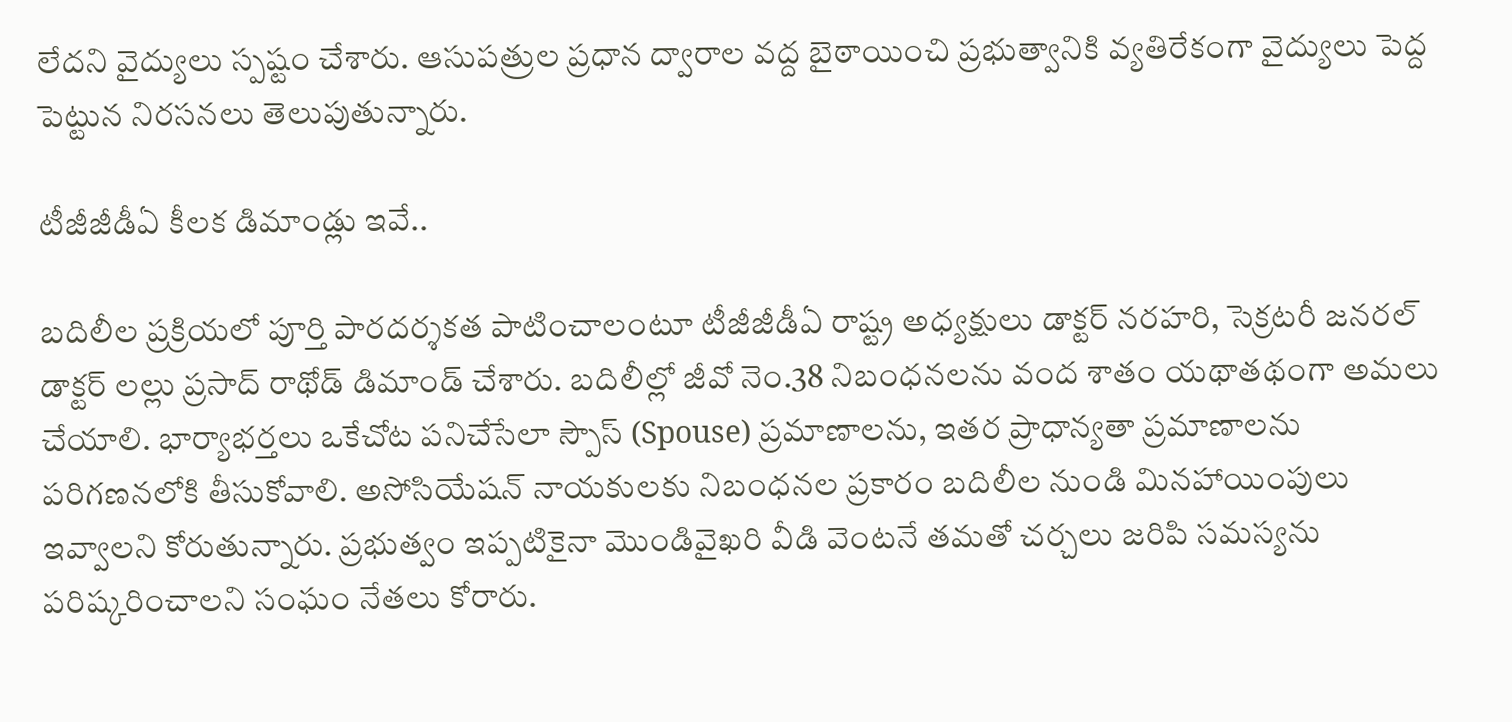లేదని వైద్యులు స్పష్టం చేశారు. ఆసుపత్రుల ప్రధాన ద్వారాల వద్ద బైఠాయించి ప్రభుత్వానికి వ్యతిరేకంగా వైద్యులు పెద్ద పెట్టున నిరసనలు తెలుపుతున్నారు.

టీజీజీడీఏ కీలక డిమాండ్లు ఇవే..

బదిలీల ప్రక్రియలో పూర్తి పారదర్శకత పాటించాలంటూ టీజీజీడీఏ రాష్ట్ర అధ్యక్షులు డాక్టర్ నరహరి, సెక్రటరీ జనరల్ డాక్టర్ లల్లు ప్రసాద్ రాథోడ్ డిమాండ్ చేశారు. బదిలీల్లో జీవో నెం.38 నిబంధనలను వంద శాతం యథాతథంగా అమలు చేయాలి. భార్యాభర్తలు ఒకేచోట పనిచేసేలా స్పౌస్ (Spouse) ప్రమాణాలను, ఇతర ప్రాధాన్యతా ప్రమాణాలను పరిగణనలోకి తీసుకోవాలి. అసోసియేషన్ నాయకులకు నిబంధనల ప్రకారం బదిలీల నుండి మినహాయింపులు ఇవ్వాలని కోరుతున్నారు. ప్రభుత్వం ఇప్పటికైనా మొండివైఖరి వీడి వెంటనే తమతో చర్చలు జరిపి సమస్యను పరిష్కరించాలని సంఘం నేతలు కోరారు.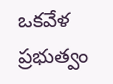ఒకవేళ ప్రభుత్వం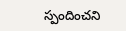స్పందించని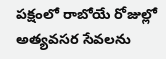పక్షంలో రాబోయే రోజుల్లో అత్యవసర సేవలను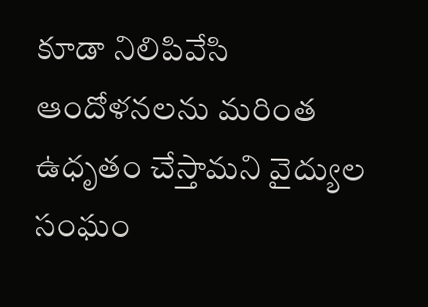కూడా నిలిపివేసి ఆందోళనలను మరింత ఉధృతం చేస్తామని వైద్యుల సంఘం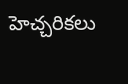హెచ్చరికలు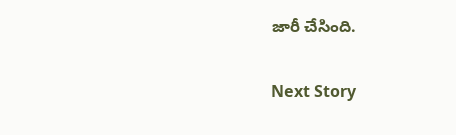జారీ చేసింది.

Next Story